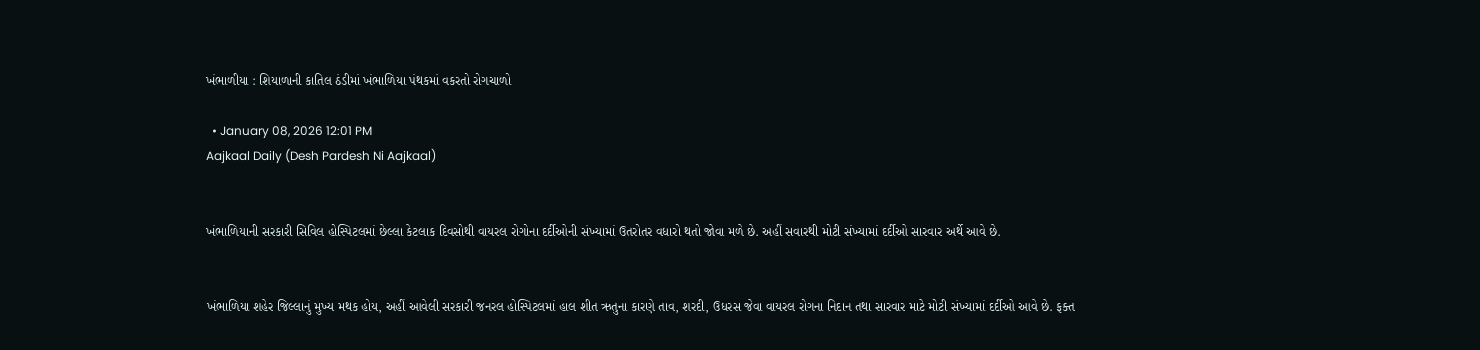ખંભાળીયા : શિયાળાની કાતિલ ઠંડીમાં ખંભાળિયા પંથકમાં વકરતો રોગચાળો

  • January 08, 2026 12:01 PM
Aajkaal Daily (Desh Pardesh Ni Aajkaal)


ખંભાળિયાની સરકારી સિવિલ હોસ્પિટલમાં છેલ્લા કેટલાક દિવસોથી વાયરલ રોગોના દર્દીઓની સંખ્યામાં ઉતરોતર વધારો થતો જોવા મળે છે. અહીં સવારથી મોટી સંખ્યામાં દર્દીઓ સારવાર અર્થે આવે છે.


ખંભાળિયા શહેર જિલ્લાનું મુખ્ય મથક હોય, અહીં આવેલી સરકારી જનરલ હોસ્પિટલમાં હાલ શીત ઋતુના કારણે તાવ, શરદી, ઉધરસ જેવા વાયરલ રોગના નિદાન તથા સારવાર માટે મોટી સંખ્યામાં દર્દીઓ આવે છે. ફક્ત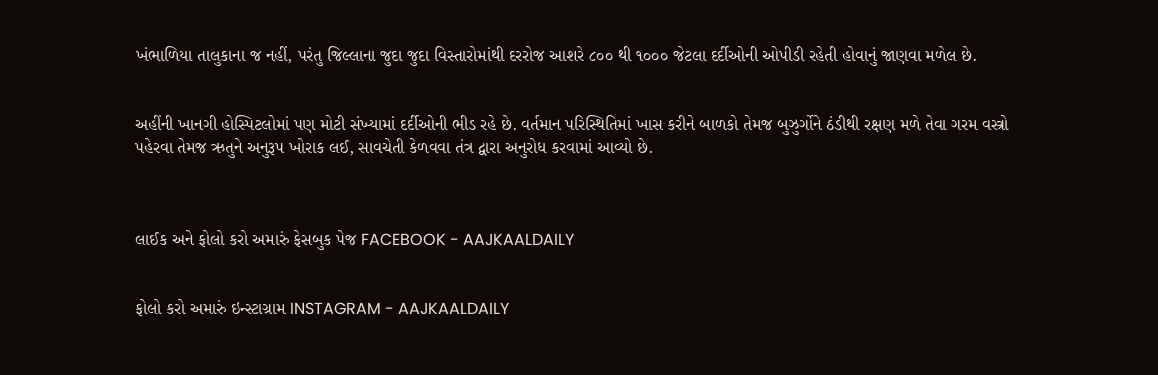ખંભાળિયા તાલુકાના જ નહીં, પરંતુ જિલ્લાના જુદા જુદા વિસ્તારોમાંથી દરરોજ આશરે ૮૦૦ થી ૧૦૦૦ જેટલા દર્દીઓની ઓપીડી રહેતી હોવાનું જાણવા મળેલ છે.


અહીંની ખાનગી હોસ્પિટલોમાં પણ મોટી સંખ્યામાં દર્દીઓની ભીડ રહે છે. વર્તમાન પરિસ્થિતિમાં ખાસ કરીને બાળકો તેમજ બુઝુર્ગોને ઠંડીથી રક્ષણ મળે તેવા ગરમ વસ્ત્રો પહેરવા તેમજ ઋતુને અનુરૂપ ખોરાક લઈ, સાવચેતી કેળવવા તંત્ર દ્વારા અનુરોધ કરવામાં આવ્યો છે.



લાઈક અને ફોલો કરો અમારું ફેસબુક પેજ FACEBOOK - AAJKAALDAILY


ફોલો કરો અમારું ઇન્સ્ટાગ્રામ INSTAGRAM - AAJKAALDAILY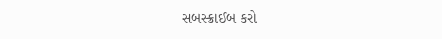સબસ્ક્રાઈબ કરો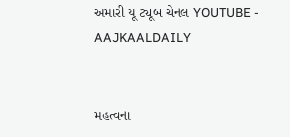અમારી યૂ ટ્યૂબ ચેનલ YOUTUBE - AAJKAALDAILY


મહત્વના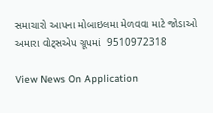સમાચારો આપના મોબાઇલમા મેળવવા માટે જોડાઓ અમારા વોટ્સએપ ગ્રૂપમાં  9510972318

View News On Application